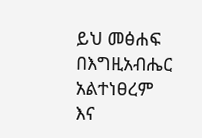ይህ መፅሐፍ በእግዚአብሔር አልተነፀረም እና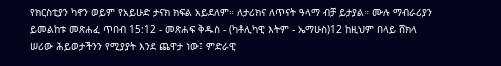የክርስቲያን ካኖን ወይም የአይሁድ ታናክ ክፍል አይደለም። ለታሪክና ለጥናት ዓላማ ብቻ ይታያል። ሙሉ ማብራሪያን ይመልከቱ መጽሐፈ ጥበብ 15:12 - መጽሐፍ ቅዱስ - (ካቶሊካዊ እትም - ኤማሁስ)12 ከዚህም በላይ ሸክላ ሠሪው ሕይወታችንን የሚያያት እንደ ጨዋታ ነው፤ ምድራዊ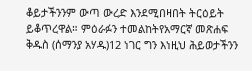ቆይታችንንም ውጣ ውረድ እንደሚበዛበት ትርዕይት ይቆጥረዋል። ምዕራፉን ተመልከትየአማርኛ መጽሐፍ ቅዱስ (ሰማንያ አሃዱ)12 ነገር ግን እነዚህ ሕይወታችንን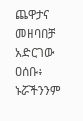ጨዋታና መዘባበቻ አድርገው ዐሰቡ፥ ኑሯችንንም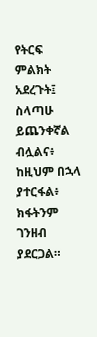የትርፍ ምልክት አደረጉት፤ ስላጣሁ ይጨንቀኛል ብሏልና፥ ከዚህም በኋላ ያተርፋል፥ ክፋትንም ገንዘብ ያደርጋል።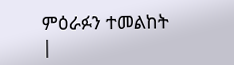ምዕራፉን ተመልከት |